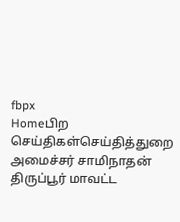fbpx
Homeபிற செய்திகள்செய்தித்துறை அமைச்சர் சாமிநாதன் திருப்பூர் மாவட்ட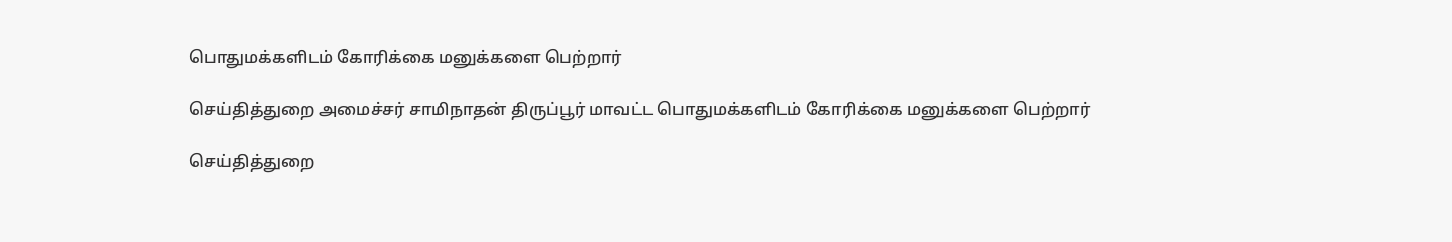பொதுமக்களிடம் கோரிக்கை மனுக்களை பெற்றார்

செய்தித்துறை அமைச்சர் சாமிநாதன் திருப்பூர் மாவட்ட பொதுமக்களிடம் கோரிக்கை மனுக்களை பெற்றார்

செய்தித்துறை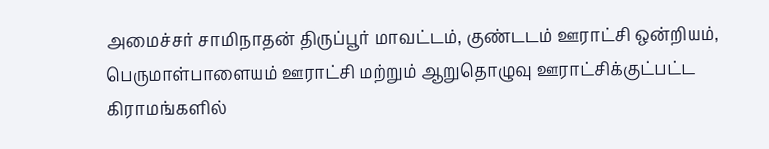அமைச்சர் சாமிநாதன் திருப்பூர் மாவட்டம், குண்டடம் ஊராட்சி ஒன்றியம், பெருமாள்பாளையம் ஊராட்சி மற்றும் ஆறுதொழுவு ஊராட்சிக்குட்பட்ட கிராமங்களில்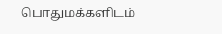பொதுமக்களிடம்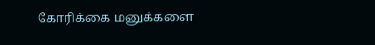கோரிக்கை மனுக்களை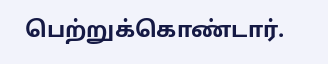பெற்றுக்கொண்டார்.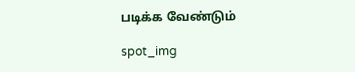படிக்க வேண்டும்

spot_img